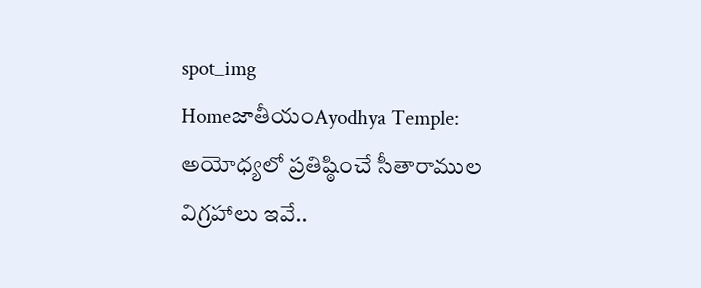spot_img
HomeజాతీయంAyodhya Temple: అయోధ్యలో ప్రతిష్ఠించే సీతారాముల విగ్రహాలు ఇవే..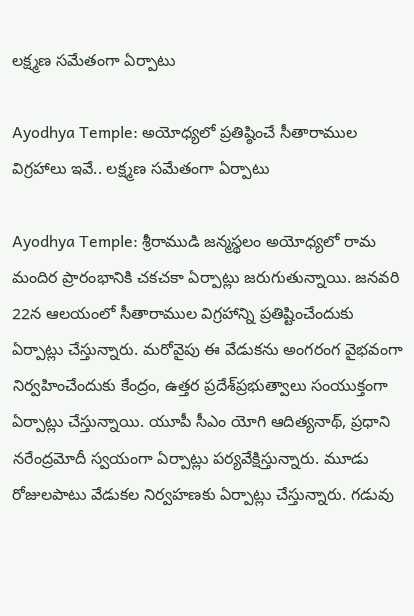లక్ష్మణ సమేతంగా ఏర్పాటు

Ayodhya Temple: అయోధ్యలో ప్రతిష్ఠించే సీతారాముల విగ్రహాలు ఇవే.. లక్ష్మణ సమేతంగా ఏర్పాటు

Ayodhya Temple: శ్రీరాముడి జన్మస్థలం అయోధ్యలో రామ మందిర ప్రారంభానికి చకచకా ఏర్పాట్లు జరుగుతున్నాయి. జనవరి 22న ఆలయంలో సీతారాముల విగ్రహాన్ని ప్రతిష్టించేందుకు ఏర్పాట్లు చేస్తున్నారు. మరోవైపు ఈ వేడుకను అంగరంగ వైభవంగా నిర్వహించేందుకు కేంద్రం, ఉత్తర ప్రదేశ్‌ప్రభుత్వాలు సంయుక్తంగా ఏర్పాట్లు చేస్తున్నాయి. యూపీ సీఎం యోగి ఆదిత్యనాథ్, ప్రధాని నరేంద్రమోదీ స్వయంగా ఏర్పాట్లు పర్యవేక్షిస్తున్నారు. మూడు రోజులపాటు వేడుకల నిర్వహణకు ఏర్పాట్లు చేస్తున్నారు. గడువు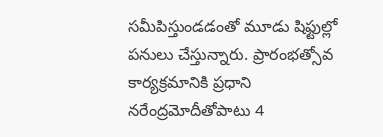సమీపిస్తుండడంతో మూడు షిఫ్టుల్లో పనులు చేస్తున్నారు. ప్రారంభత్సోవ కార్యక్రమానికి ప్రధాని నరేంద్రమోదీతోపాటు 4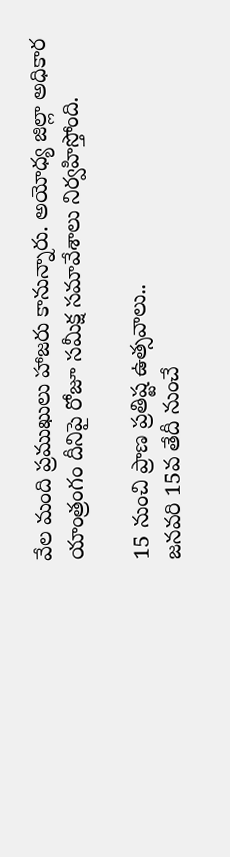వేల మంది ప్రముఖులు హాజరు కానున్నారు. అయోధ్య జిల్లా అధికార యాంత్రంగం దీనిపై రోజూ సమీక్ష సమావేశాలు నిర్వహిస్తోంది.

15 నుంచి ప్రాణ ప్రతిష్ట ఉత్సవాలు..
జనవరి 15వ తేదీ నుంచే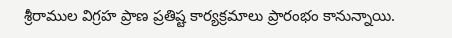శ్రీరాముల విగ్రహ ప్రాణ ప్రతిష్ట కార్యక్రమాలు ప్రారంభం కానున్నాయి.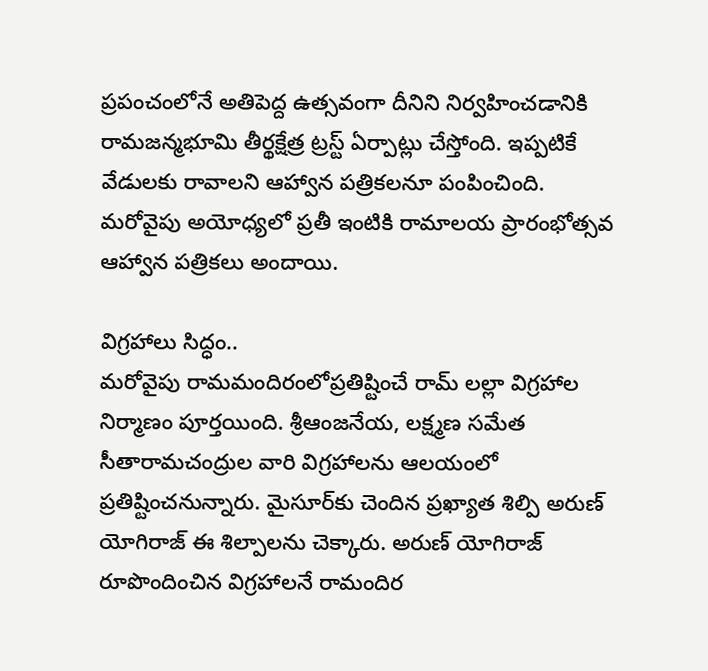ప్రపంచంలోనే అతిపెద్ద ఉత్సవంగా దీనిని నిర్వహించడానికి రామజన్మభూమి తీర్థక్షేత్ర ట్రస్ట్‌ ఏర్పాట్లు చేస్తోంది. ఇప్పటికే వేడులకు రావాలని ఆహ్వాన పత్రికలనూ పంపించింది. మరోవైపు అయోధ్యలో ప్రతీ ఇంటికి రామాలయ ప్రారంభోత్సవ ఆహ్వాన పత్రికలు అందాయి.

విగ్రహాలు సిద్ధం..
మరోవైపు రామమందిరంలోప్రతిష్టించే రామ్‌ లల్లా విగ్రహాల నిర్మాణం పూర్తయింది. శ్రీఆంజనేయ, లక్ష్మణ సమేత సీతారామచంద్రుల వారి విగ్రహాలను ఆలయంలో ప్రతిష్టించనున్నారు. మైసూర్‌కు చెందిన ప్రఖ్యాత శిల్పి అరుణ్‌ యోగిరాజ్‌ ఈ శిల్పాలను చెక్కారు. అరుణ్‌ యోగిరాజ్‌ రూపొందించిన విగ్రహాలనే రామందిర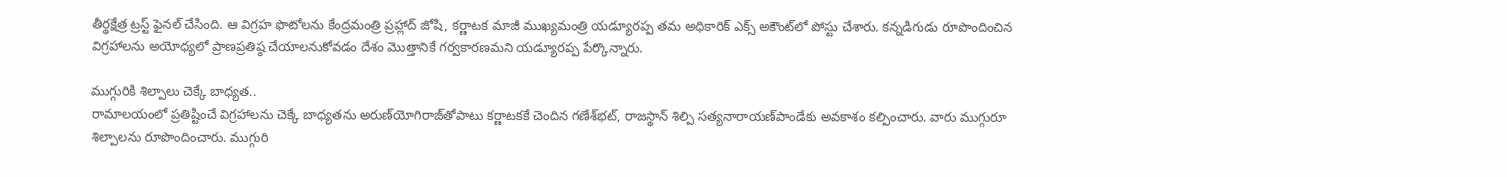తీర్థక్షేత్ర ట్రస్ట్‌ ఫైనల్‌ చేసింది. ఆ విగ్రహ ఫొటోలను కేంద్రమంత్రి ప్రహ్లాద్‌ జోషి, కర్ణాటక మాజీ ముఖ్యమంత్రి యడ్యూరప్ప తమ అధికారిక్‌ ఎక్స్‌ అకౌంట్‌లో పోస్టు చేశారు. కన్నడిగుడు రూపొందించిన విగ్రహాలను అయోధ్యలో ప్రాణప్రతిష్ఠ చేయాలనుకోవడం దేశం మొత్తానికే గర్వకారణమని యడ్యూరప్ప పేర్కొన్నారు.

ముగ్గురికి శిల్పాలు చెక్కే బాధ్యత..
రామాలయంలో ప్రతిష్టించే విగ్రహాలను చెక్కే బాధ్యతను అరుణ్‌యోగిరాజ్‌తోపాటు కర్ణాటకకే చెందిన గణేశ్‌భట్, రాజస్థాన్‌ శిల్పి సత్యనారాయణ్‌పాండేకు అవకాశం కల్పించారు. వారు ముగ్గురూ శిల్పాలను రూపొందించారు. ముగ్గురి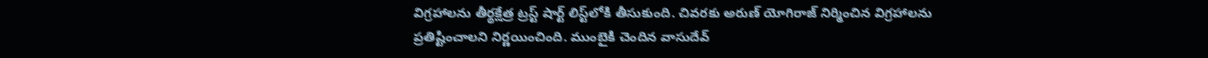విగ్రహాలను తీర్థక్షేత్ర ట్రస్ట్‌ షార్ట్‌ లిస్ట్‌లోకి తీసుకుంది. చివరకు అరుణ్‌ యోగిరాజ్‌ నిర్మించిన విగ్రహాలను ప్రతిష్టించాలని నిర్ణయించింది. ముంబైకి చెందిన వాసుదేవ్‌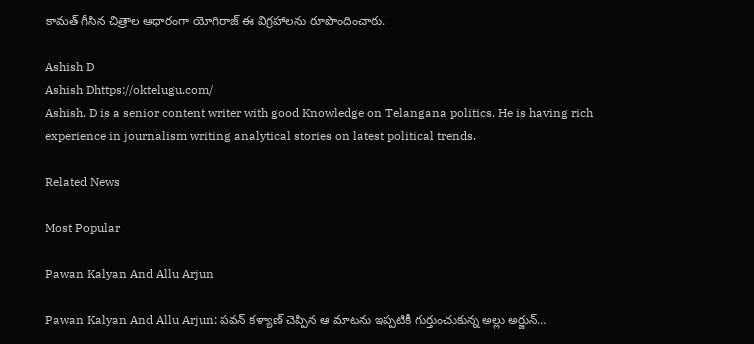కామత్‌ గీసిన చిత్రాల ఆధారంగా యోగిరాజ్‌ ఈ విగ్రహాలను రూపొందించారు.

Ashish D
Ashish Dhttps://oktelugu.com/
Ashish. D is a senior content writer with good Knowledge on Telangana politics. He is having rich experience in journalism writing analytical stories on latest political trends.

Related News

Most Popular

Pawan Kalyan And Allu Arjun

Pawan Kalyan And Allu Arjun: పవన్ కళ్యాణ్ చెప్పిన ఆ మాటను ఇప్పటికీ గుర్తుంచుకున్న అల్లు అర్జున్…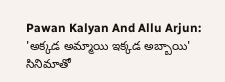Pawan Kalyan And Allu Arjun: 'అక్కడ అమ్మాయి ఇక్కడ అబ్బాయి' సినిమాతో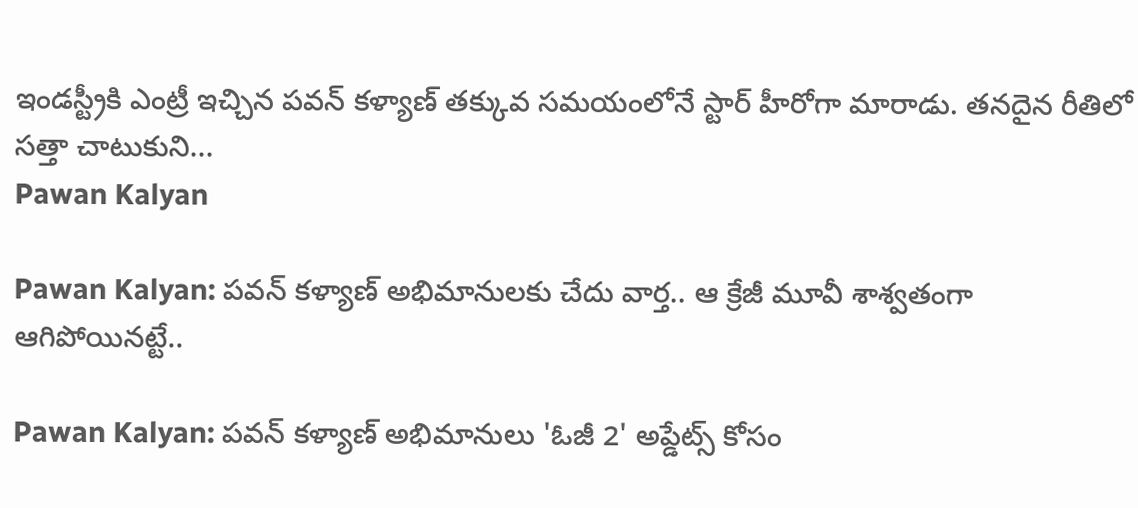ఇండస్ట్రీకి ఎంట్రీ ఇచ్చిన పవన్ కళ్యాణ్ తక్కువ సమయంలోనే స్టార్ హీరోగా మారాడు. తనదైన రీతిలో సత్తా చాటుకుని...
Pawan Kalyan

Pawan Kalyan: పవన్ కళ్యాణ్ అభిమానులకు చేదు వార్త.. ఆ క్రేజీ మూవీ శాశ్వతంగా ఆగిపోయినట్టే..

Pawan Kalyan: పవన్ కళ్యాణ్ అభిమానులు 'ఓజీ 2' అప్డేట్స్ కోసం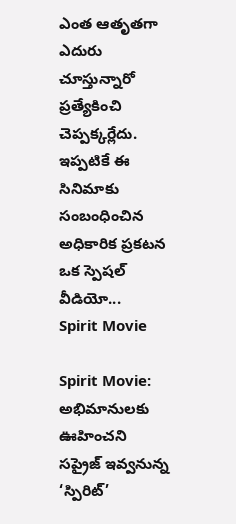ఎంత ఆతృతగా ఎదురు చూస్తున్నారో ప్రత్యేకించి చెప్పక్కర్లేదు. ఇప్పటికే ఈ సినిమాకు సంబంధించిన అధికారిక ప్రకటన ఒక స్పెషల్ వీడియో...
Spirit Movie

Spirit Movie: అభిమానులకు ఊహించని సప్రైజ్ ఇవ్వనున్న ‘స్పిరిట్’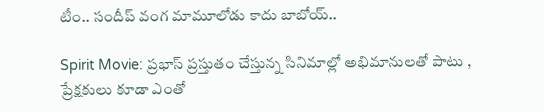టీం.. సందీప్ వంగ మామూలోడు కాదు బాబోయ్..

Spirit Movie: ప్రభాస్ ప్రస్తుతం చేస్తున్న సినిమాల్లో అభిమానులతో పాటు , ప్రేక్షకులు కూడా ఎంతో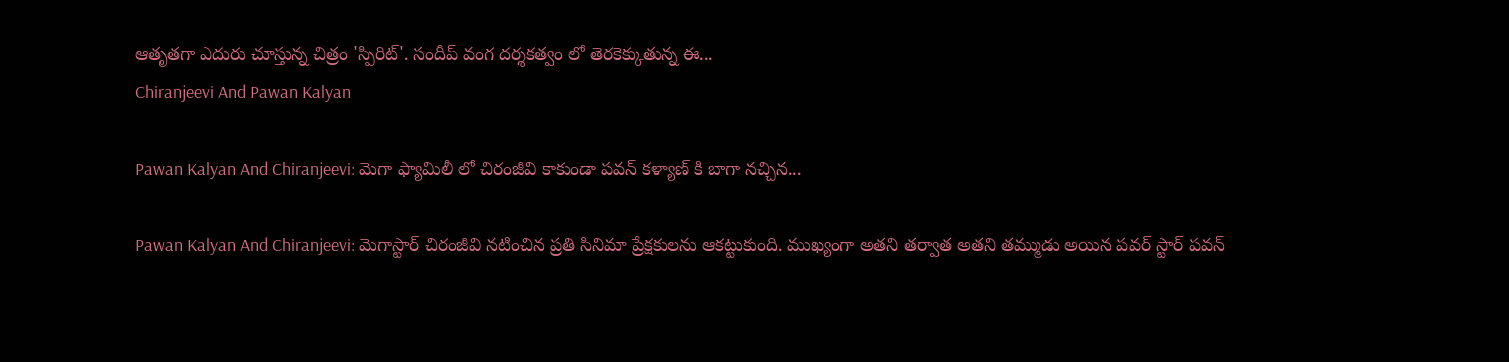ఆతృతగా ఎదురు చూస్తున్న చిత్రం 'స్పిరిట్'. సందీప్ వంగ దర్శకత్వం లో తెరకెక్కుతున్న ఈ...
Chiranjeevi And Pawan Kalyan

Pawan Kalyan And Chiranjeevi: మెగా ఫ్యామిలీ లో చిరంజీవి కాకుండా పవన్ కళ్యాణ్ కి బాగా నచ్చిన...

Pawan Kalyan And Chiranjeevi: మెగాస్టార్ చిరంజీవి నటించిన ప్రతి సినిమా ప్రేక్షకులను ఆకట్టుకుంది. ముఖ్యంగా అతని తర్వాత అతని తమ్ముడు అయిన పవర్ స్టార్ పవన్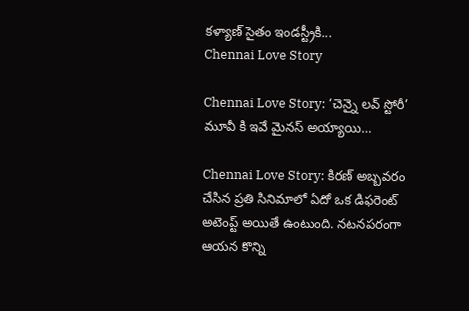కళ్యాణ్ సైతం ఇండస్ట్రీకి...
Chennai Love Story

Chennai Love Story: ‘చెన్నై లవ్ స్టోరీ’ మూవీ కి ఇవే మైనస్ అయ్యాయి…

Chennai Love Story: కిరణ్ అబ్బవరం చేసిన ప్రతి సినిమాలో ఏదో ఒక డిఫరెంట్ అటెంప్ట్ అయితే ఉంటుంది. నటనపరంగా ఆయన కొన్ని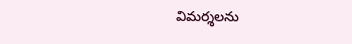విమర్శలను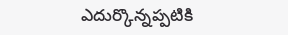ఎదుర్కొన్నప్పటికి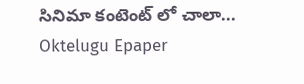సినిమా కంటెంట్ లో చాలా...
Oktelugu Epaper